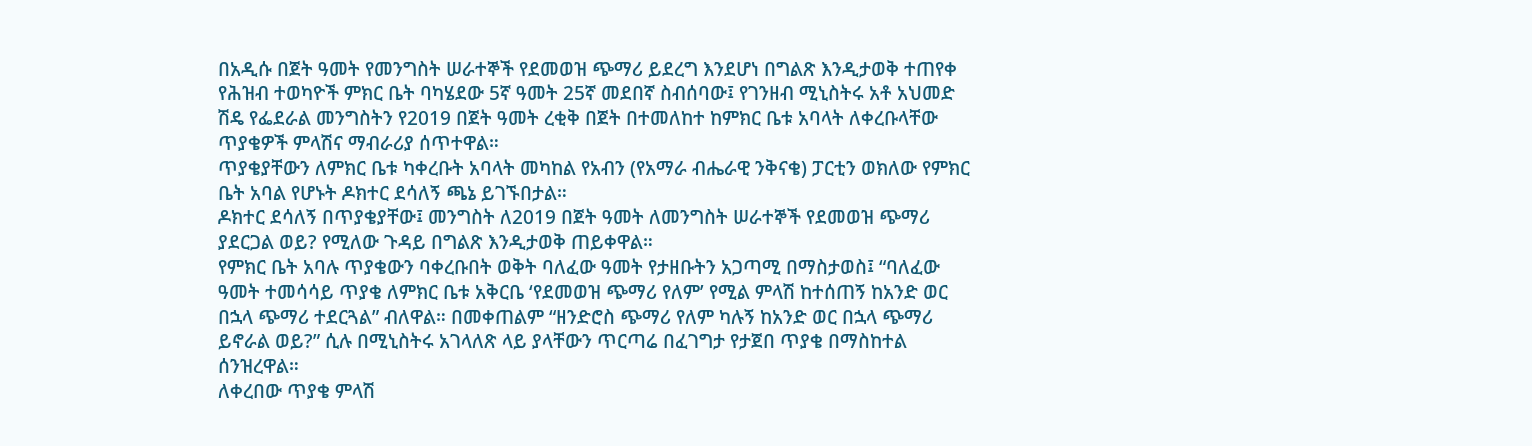በአዲሱ በጀት ዓመት የመንግስት ሠራተኞች የደመወዝ ጭማሪ ይደረግ እንደሆነ በግልጽ እንዲታወቅ ተጠየቀ
የሕዝብ ተወካዮች ምክር ቤት ባካሄደው 5ኛ ዓመት 25ኛ መደበኛ ስብሰባው፤ የገንዘብ ሚኒስትሩ አቶ አህመድ ሽዴ የፌደራል መንግስትን የ2019 በጀት ዓመት ረቂቅ በጀት በተመለከተ ከምክር ቤቱ አባላት ለቀረቡላቸው ጥያቄዎች ምላሽና ማብራሪያ ሰጥተዋል።
ጥያቄያቸውን ለምክር ቤቱ ካቀረቡት አባላት መካከል የአብን (የአማራ ብሔራዊ ንቅናቄ) ፓርቲን ወክለው የምክር ቤት አባል የሆኑት ዶክተር ደሳለኝ ጫኔ ይገኙበታል።
ዶክተር ደሳለኝ በጥያቄያቸው፤ መንግስት ለ2019 በጀት ዓመት ለመንግስት ሠራተኞች የደመወዝ ጭማሪ ያደርጋል ወይ? የሚለው ጉዳይ በግልጽ እንዲታወቅ ጠይቀዋል።
የምክር ቤት አባሉ ጥያቄውን ባቀረቡበት ወቅት ባለፈው ዓመት የታዘቡትን አጋጣሚ በማስታወስ፤ “ባለፈው ዓመት ተመሳሳይ ጥያቄ ለምክር ቤቱ አቅርቤ ‘የደመወዝ ጭማሪ የለም’ የሚል ምላሽ ከተሰጠኝ ከአንድ ወር በኋላ ጭማሪ ተደርጓል” ብለዋል። በመቀጠልም “ዘንድሮስ ጭማሪ የለም ካሉኝ ከአንድ ወር በኋላ ጭማሪ ይኖራል ወይ?” ሲሉ በሚኒስትሩ አገላለጽ ላይ ያላቸውን ጥርጣሬ በፈገግታ የታጀበ ጥያቄ በማስከተል ሰንዝረዋል።
ለቀረበው ጥያቄ ምላሽ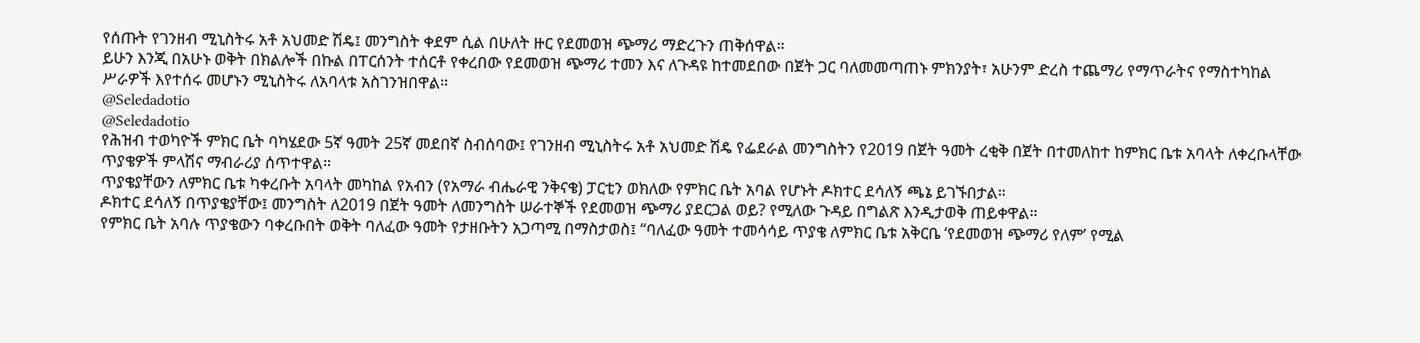የሰጡት የገንዘብ ሚኒስትሩ አቶ አህመድ ሽዴ፤ መንግስት ቀደም ሲል በሁለት ዙር የደመወዝ ጭማሪ ማድረጉን ጠቅሰዋል።
ይሁን እንጂ በአሁኑ ወቅት በክልሎች በኩል በፐርሰንት ተሰርቶ የቀረበው የደመወዝ ጭማሪ ተመን እና ለጉዳዩ ከተመደበው በጀት ጋር ባለመመጣጠኑ ምክንያት፣ አሁንም ድረስ ተጨማሪ የማጥራትና የማስተካከል ሥራዎች እየተሰሩ መሆኑን ሚኒስትሩ ለአባላቱ አስገንዝበዋል።
@Seledadotio
@Seledadotio
የሕዝብ ተወካዮች ምክር ቤት ባካሄደው 5ኛ ዓመት 25ኛ መደበኛ ስብሰባው፤ የገንዘብ ሚኒስትሩ አቶ አህመድ ሽዴ የፌደራል መንግስትን የ2019 በጀት ዓመት ረቂቅ በጀት በተመለከተ ከምክር ቤቱ አባላት ለቀረቡላቸው ጥያቄዎች ምላሽና ማብራሪያ ሰጥተዋል።
ጥያቄያቸውን ለምክር ቤቱ ካቀረቡት አባላት መካከል የአብን (የአማራ ብሔራዊ ንቅናቄ) ፓርቲን ወክለው የምክር ቤት አባል የሆኑት ዶክተር ደሳለኝ ጫኔ ይገኙበታል።
ዶክተር ደሳለኝ በጥያቄያቸው፤ መንግስት ለ2019 በጀት ዓመት ለመንግስት ሠራተኞች የደመወዝ ጭማሪ ያደርጋል ወይ? የሚለው ጉዳይ በግልጽ እንዲታወቅ ጠይቀዋል።
የምክር ቤት አባሉ ጥያቄውን ባቀረቡበት ወቅት ባለፈው ዓመት የታዘቡትን አጋጣሚ በማስታወስ፤ “ባለፈው ዓመት ተመሳሳይ ጥያቄ ለምክር ቤቱ አቅርቤ ‘የደመወዝ ጭማሪ የለም’ የሚል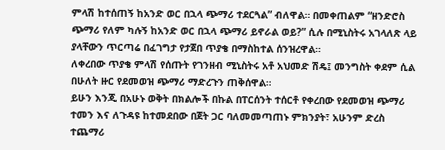ምላሽ ከተሰጠኝ ከአንድ ወር በኋላ ጭማሪ ተደርጓል” ብለዋል። በመቀጠልም “ዘንድሮስ ጭማሪ የለም ካሉኝ ከአንድ ወር በኋላ ጭማሪ ይኖራል ወይ?” ሲሉ በሚኒስትሩ አገላለጽ ላይ ያላቸውን ጥርጣሬ በፈገግታ የታጀበ ጥያቄ በማስከተል ሰንዝረዋል።
ለቀረበው ጥያቄ ምላሽ የሰጡት የገንዘብ ሚኒስትሩ አቶ አህመድ ሽዴ፤ መንግስት ቀደም ሲል በሁለት ዙር የደመወዝ ጭማሪ ማድረጉን ጠቅሰዋል።
ይሁን እንጂ በአሁኑ ወቅት በክልሎች በኩል በፐርሰንት ተሰርቶ የቀረበው የደመወዝ ጭማሪ ተመን እና ለጉዳዩ ከተመደበው በጀት ጋር ባለመመጣጠኑ ምክንያት፣ አሁንም ድረስ ተጨማሪ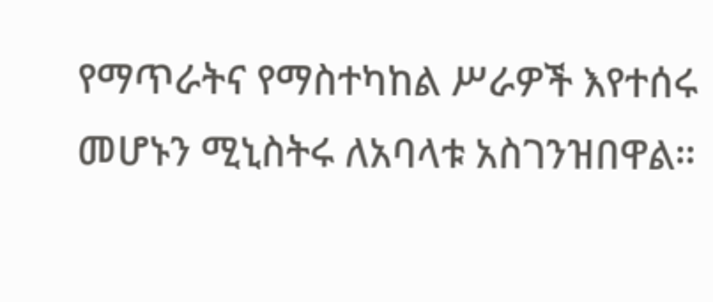የማጥራትና የማስተካከል ሥራዎች እየተሰሩ መሆኑን ሚኒስትሩ ለአባላቱ አስገንዝበዋል።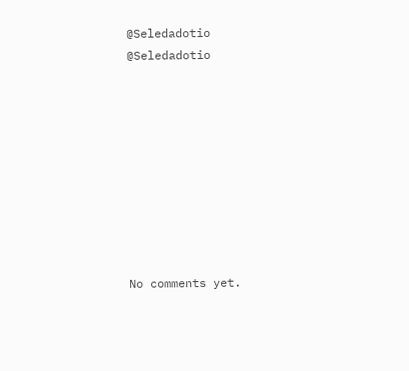@Seledadotio
@Seledadotio









No comments yet.